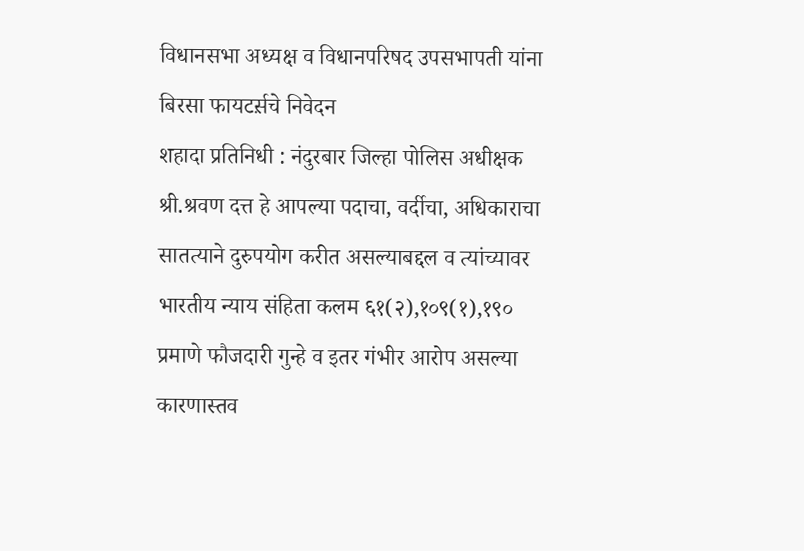विधानसभा अध्यक्ष व विधानपरिषद उपसभापती यांना बिरसा फायटर्स़चे निवेदन
शहादा प्रतिनिधी : नंदुरबार जिल्हा पोलिस अधीक्षक श्री.श्रवण दत्त हे आपल्या पदाचा, वर्दीचा, अधिकाराचा सातत्याने दुरुपयोग करीत असल्याबद्दल व त्यांच्यावर भारतीय न्याय संहिता कलम ६१(२),१०९(१),१९० प्रमाणे फौजदारी गुन्हे व इतर गंभीर आरोप असल्या कारणास्तव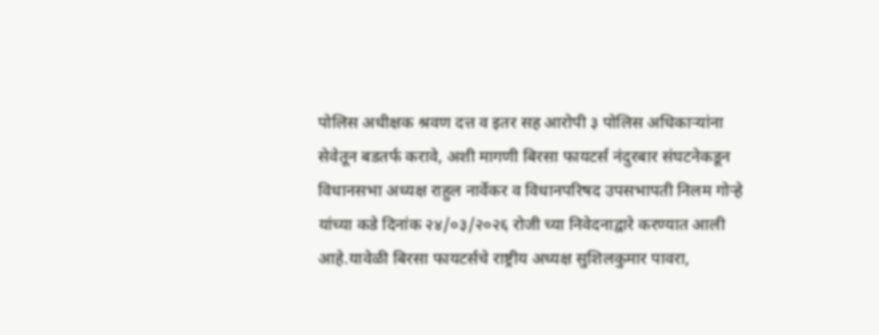पोलिस अधीक्षक श्रवण दत्त व इतर सह आरोपी ३ पोलिस अधिकाऱ्यांना सेवेतून बडतर्फ करावे, अशी मागणी बिरसा फायटर्स नंदुरबार संघटनेकडून विधानसभा अध्यक्ष राहुल नार्वेकर व विधानपरिषद उपसभापती निलम गोऱ्हे यांच्या कडे दिनांक २४/०३/२०२६ रोजी च्या निवेदनाद्वारे करण्यात आली आहे.यावेळी बिरसा फायटर्सचे राष्ट्रीय अध्यक्ष सुशिलकुमार पावरा,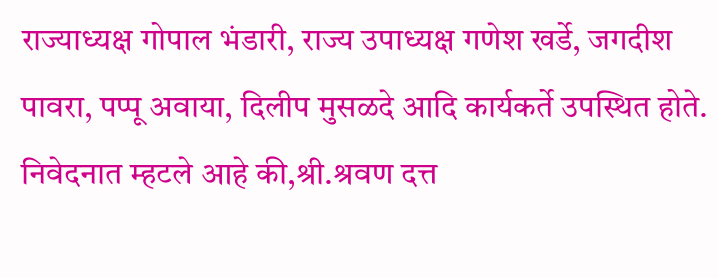राज्याध्यक्ष गोपाल भंडारी, राज्य उपाध्यक्ष गणेश खर्डे, जगदीश पावरा, पप्पू अवाया, दिलीप मुसळदे आदि कार्यकर्ते उपस्थित होते.
निवेदनात म्हटले आहे की,श्री.श्रवण दत्त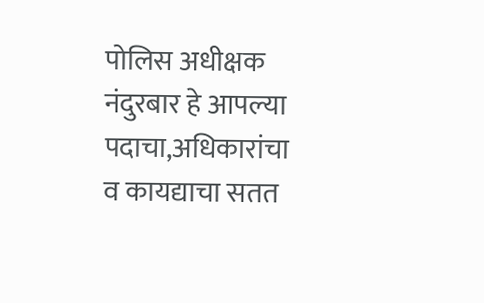पोलिस अधीक्षक नंदुरबार हे आपल्या पदाचा,अधिकारांचा व कायद्याचा सतत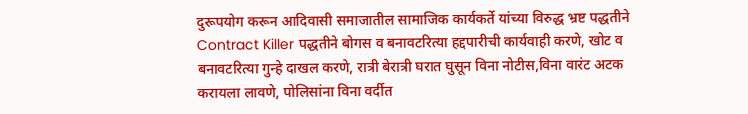दुरूपयोग करून आदिवासी समाजातील सामाजिक कार्यकर्ते यांच्या विरुद्ध भ्रष्ट पद्धतीने Contract Killer पद्धतीने बोगस व बनावटरित्या हद्दपारीची कार्यवाही करणे, खोट व बनावटरित्या गुन्हे दाखल करणे, रात्री बेरात्री घरात घुसून विना नोटीस,विना वारंट अटक करायला लावणे, पोलिसांना विना वर्दीत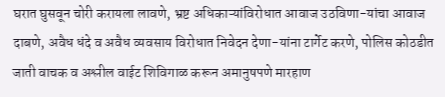घरात घुसवून चोरी करायला लावणे, भ्रष्ट अधिकाऱ्यांविरोधात आवाज उठविणा-यांचा आवाज दाबणे, अवैध धंदे व अवैध व्यवसाय विरोधात निवेदन देणा-यांना टार्गेट करणे, पोलिस कोठडीत जाती वाचक व अश्लील वाईट शिविगाळ करून अमानुषपणे मारहाण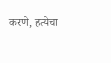करणे, हत्येचा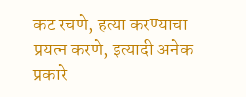कट रचणे, हत्या करण्याचा प्रयत्न करणे, इत्यादी अनेक प्रकारे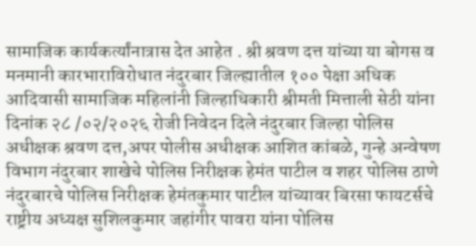सामाजिक कार्यकर्त्यांनात्रास देत आहेत . श्री श्रवण दत्त यांच्या या बोगस व मनमानी कारभाराविरोधात नंदुरबार जिल्ह्यातील १०० पेक्षा अधिक आदिवासी सामाजिक महिलांनी जिल्हाधिकारी श्रीमती मित्ताली सेठी यांना दिनांक २८ /०२/२०२६ रोजी निवेदन दिले नंदुरबार जिल्हा पोलिस अधीक्षक श्रवण दत्त,अपर पोलीस अधीक्षक आशित कांबळे, गुन्हे अन्वेषण विभाग नंदुरबार शाखेचे पोलिस निरीक्षक हेमंत पाटील व शहर पोलिस ठाणे नंदुरबारचे पोलिस निरीक्षक हेमंतकुमार पाटील यांच्यावर बिरसा फायटर्सचे राष्ट्रीय अध्यक्ष सुशिलकुमार जहांगीर पावरा यांना पोलिस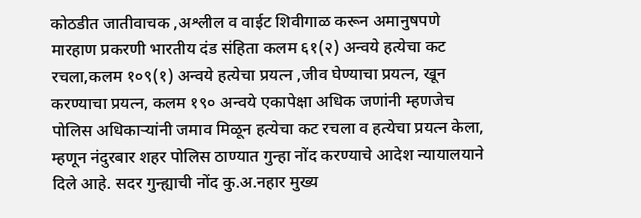कोठडीत जातीवाचक ,अश्लील व वाईट शिवीगाळ करून अमानुषपणे मारहाण प्रकरणी भारतीय दंड संहिता कलम ६१(२) अन्वये हत्येचा कट रचला,कलम १०९(१) अन्वये हत्येचा प्रयत्न ,जीव घेण्याचा प्रयत्न, खून करण्याचा प्रयत्न, कलम १९० अन्वये एकापेक्षा अधिक जणांनी म्हणजेच पोलिस अधिकाऱ्यांनी जमाव मिळून हत्येचा कट रचला व हत्येचा प्रयत्न केला, म्हणून नंदुरबार शहर पोलिस ठाण्यात गुन्हा नोंद करण्याचे आदेश न्यायालयाने दिले आहे. सदर गुन्ह्याची नोंद कु.अ.नहार मुख्य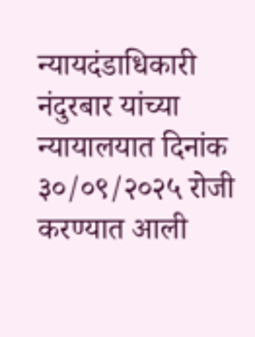न्यायदंडाधिकारी नंदुरबार यांच्या न्यायालयात दिनांक ३०/०९/२०२५ रोजी करण्यात आली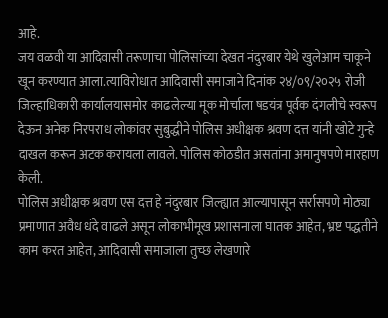आहे.
जय वळवी या आदिवासी तरूणाचा पोलिसांच्या देखत नंदुरबार येथे खुलेआम चाकूने खून करण्यात आला.त्याविरोधात आदिवासी समाजाने दिनांक २४/०९/२०२५ रोजी जिल्हाधिकारी कार्यालयासमोर काढलेल्या मूक मोर्चाला षडयंत्र पूर्वक दंगलीचे स्वरूप देऊन अनेक निरपराध लोकांवर सुबुद्धीने पोलिस अधीक्षक श्रवण दत्त यांनी खोटे गुन्हे दाखल करून अटक करायला लावले. पोलिस कोठडीत असतांना अमानुषपणे मारहाण केली.
पोलिस अधीक्षक श्रवण एस दत्त हे नंदुरबार जिल्ह्यात आल्यापासून सर्रासपणे मोठ्या प्रमाणात अवैध धंदे वाढले असून लोकाभीमूख प्रशासनाला घातक आहेत, भ्रष्ट पद्धतीने काम करत आहेत, आदिवासी समाजाला तुच्छ लेखणारे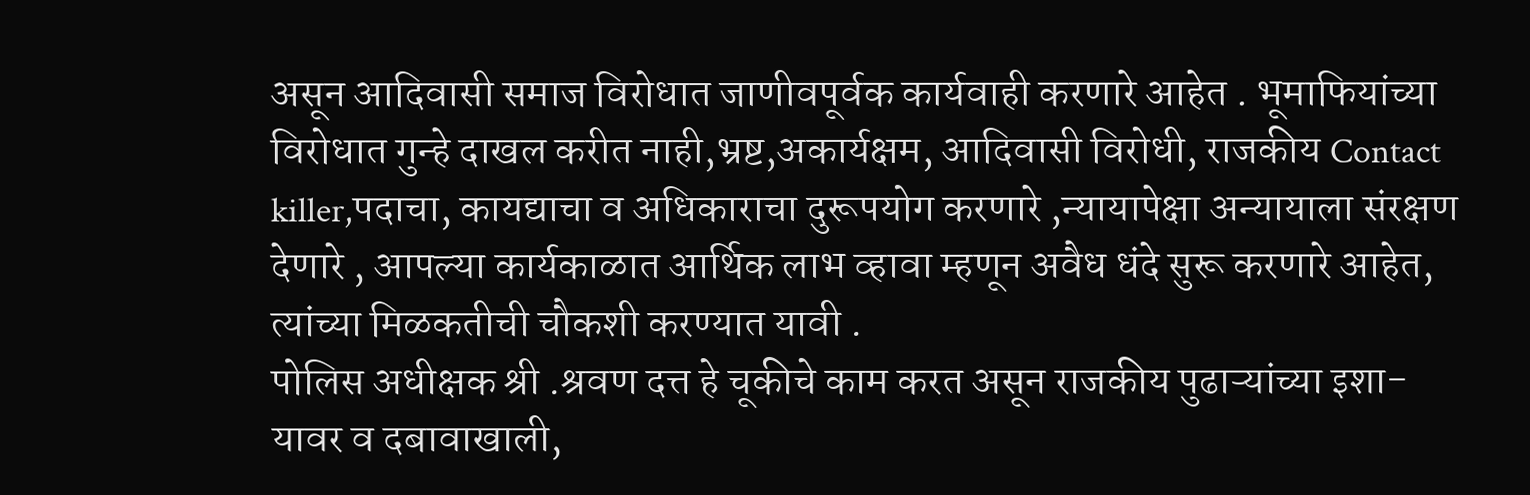असून आदिवासी समाज विरोधात जाणीवपूर्वक कार्यवाही करणारे आहेत . भूमाफियांच्या विरोधात गुन्हे दाखल करीत नाही,भ्रष्ट,अकार्यक्षम, आदिवासी विरोधी, राजकीय Contact killer,पदाचा, कायद्याचा व अधिकाराचा दुरूपयोग करणारे ,न्यायापेक्षा अन्यायाला संरक्षण देणारे , आपल्या कार्यकाळात आर्थिक लाभ व्हावा म्हणून अवैध धंदे सुरू करणारे आहेत, त्यांच्या मिळकतीची चौकशी करण्यात यावी .
पोलिस अधीक्षक श्री .श्रवण दत्त हे चूकीचे काम करत असून राजकीय पुढाऱ्यांच्या इशा-यावर व दबावाखाली,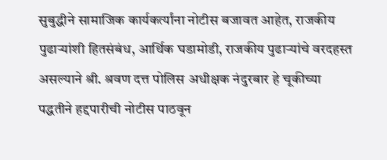सुबुद्धीने सामाजिक कार्यकर्त्यांना नोटीस बजावत आहेत, राजकीय पुढाऱ्यांशी हितसंबंध, आर्थिक घडामोडी, राजकीय पुढाऱ्यांचे वरदहस्त असल्याने श्री. श्रवण दत्त पोलिस अधीक्षक नंदुरबार हे चूकीच्या पद्धतीने हद्दपारीची नोटीस पाठवून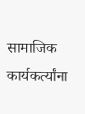सामाजिक कार्यकर्त्यांना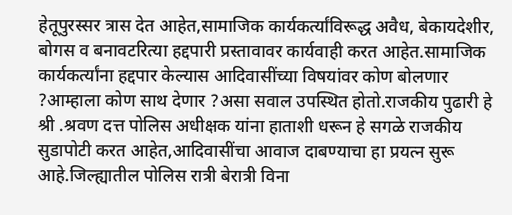हेतूपुरस्सर त्रास देत आहेत,सामाजिक कार्यकर्त्यांविरूद्ध अवैध, बेकायदेशीर, बोगस व बनावटरित्या हद्दपारी प्रस्तावावर कार्यवाही करत आहेत.सामाजिक कार्यकर्त्यांना हद्दपार केल्यास आदिवासींच्या विषयांवर कोण बोलणार ?आम्हाला कोण साथ देणार ?असा सवाल उपस्थित होतो.राजकीय पुढारी हे श्री .श्रवण दत्त पोलिस अधीक्षक यांना हाताशी धरून हे सगळे राजकीय सुडापोटी करत आहेत,आदिवासींचा आवाज दाबण्याचा हा प्रयत्न सुरू आहे.जिल्ह्यातील पोलिस रात्री बेरात्री विना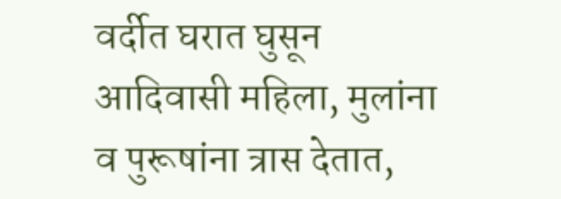वर्दीत घरात घुसून आदिवासी महिला, मुलांना व पुरूषांना त्रास देतात,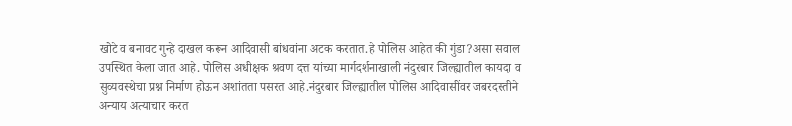खोटे व बनावट गुन्हे दाखल करून आदिवासी बांधवांना अटक करतात.हे पोलिस आहेत की गुंडा?असा सवाल उपस्थित केला जात आहे. पोलिस अधीक्षक श्रवण दत्त यांच्या मार्गदर्शनाखाली नंदुरबार जिल्ह्यातील कायदा व सुव्यवस्थेचा प्रश्न निर्माण होऊन अशांतता पसरत आहे.नंदुरबार जिल्ह्यातील पोलिस आदिवासींवर जबरदस्तीने अन्याय अत्याचार करत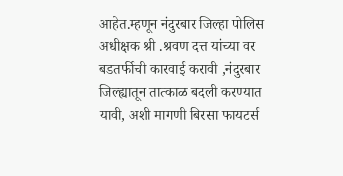आहेत.म्हणून नंदुरबार जिल्हा पोलिस अधीक्षक श्री .श्रवण दत्त यांच्या वर बडतर्फीची कारवाई करावी ,नंदुरबार जिल्ह्यातून तात्काळ बदली करण्यात यावी, अशी मागणी बिरसा फायटर्स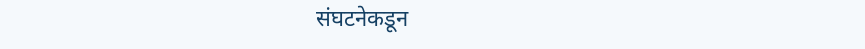संघटनेकडून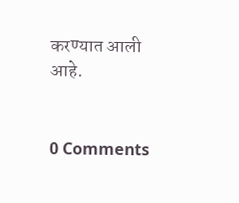करण्यात आली आहे.


0 Comments